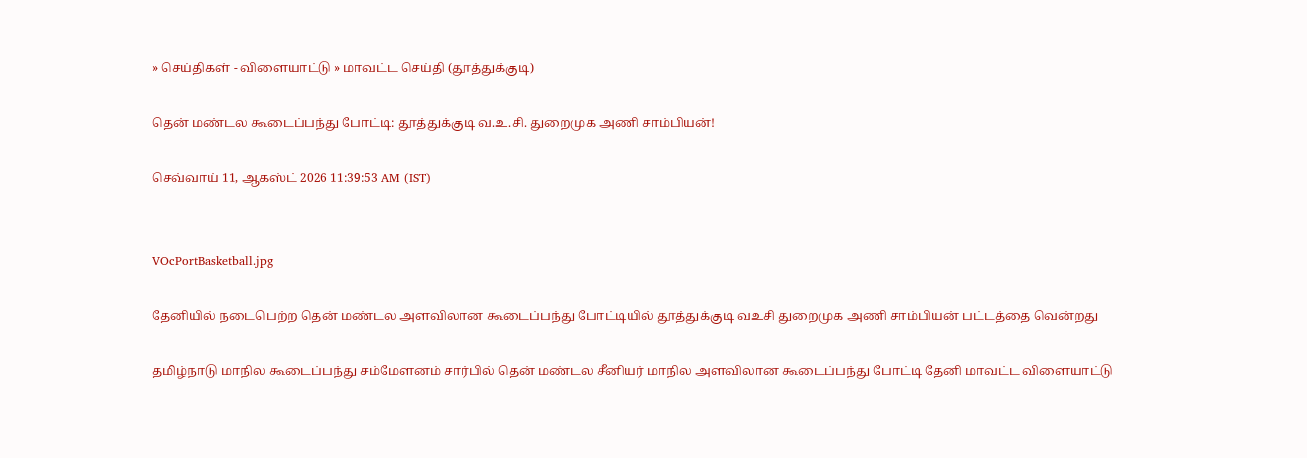» செய்திகள் - விளையாட்டு » மாவட்ட செய்தி (தூத்துக்குடி)

தென் மண்டல கூடைப்பந்து போட்டி: தூத்துக்குடி வ.உ.சி. துறைமுக அணி சாம்பியன்!

செவ்வாய் 11, ஆகஸ்ட் 2026 11:39:53 AM (IST)


VOcPortBasketball.jpg

தேனியில் நடைபெற்ற தென் மண்டல அளவிலான கூடைப்பந்து போட்டியில் தூத்துக்குடி வஉசி துறைமுக அணி சாம்பியன் பட்டத்தை வென்றது

தமிழ்நாடு மாநில கூடைப்பந்து சம்மேளனம் சார்பில் தென் மண்டல சீனியர் மாநில அளவிலான கூடைப்பந்து போட்டி தேனி மாவட்ட விளையாட்டு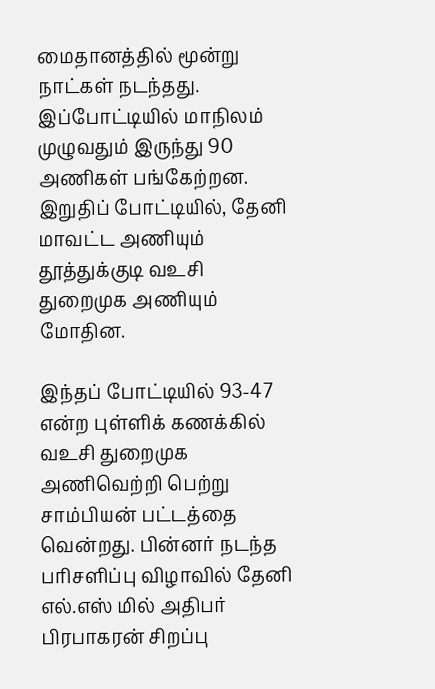மைதானத்தில் மூன்று நாட்கள் நடந்தது. இப்போட்டியில் மாநிலம் முழுவதும் இருந்து 90 அணிகள் பங்கேற்றன. இறுதிப் போட்டியில், தேனி மாவட்ட அணியும் தூத்துக்குடி வஉசி துறைமுக அணியும் மோதின.

இந்தப் போட்டியில் 93-47 என்ற புள்ளிக் கணக்கில் வஉசி துறைமுக அணிவெற்றி பெற்று சாம்பியன் பட்டத்தை வென்றது. பின்னர் நடந்த பரிசளிப்பு விழாவில் தேனி எல்.எஸ் மில் அதிபர் பிரபாகரன் சிறப்பு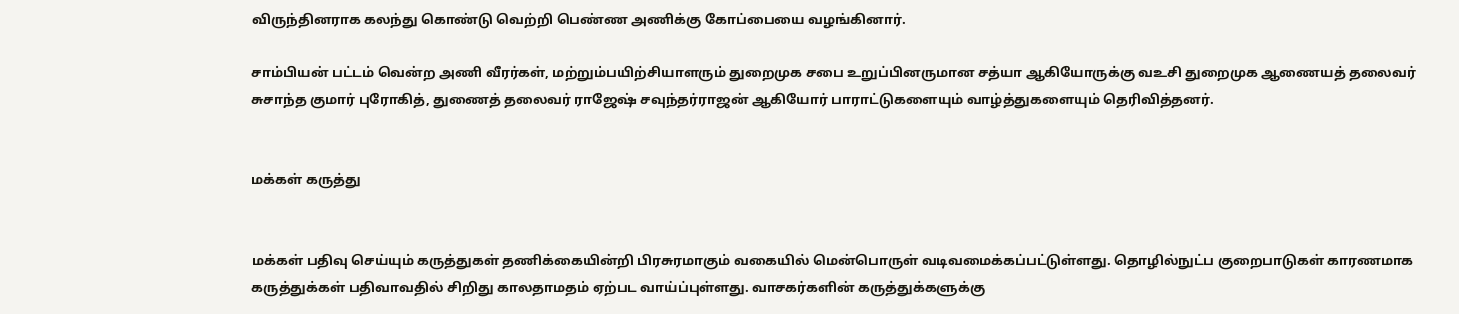விருந்தினராக கலந்து கொண்டு வெற்றி பெண்ண அணிக்கு கோப்பையை வழங்கினார்.

சாம்பியன் பட்டம் வென்ற அணி வீரர்கள், மற்றும்பயிற்சியாளரும் துறைமுக சபை உறுப்பினருமான சத்யா ஆகியோருக்கு வஉசி துறைமுக ஆணையத் தலைவர் சுசாந்த குமார் புரோகித், துணைத் தலைவர் ராஜேஷ் சவுந்தர்ராஜன் ஆகியோர் பாராட்டுகளையும் வாழ்த்துகளையும் தெரிவித்தனர்.


மக்கள் கருத்து


மக்கள் பதிவு செய்யும் கருத்துகள் தணிக்கையின்றி பிரசுரமாகும் வகையில் மென்பொருள் வடிவமைக்கப்பட்டுள்ளது. தொழில்நுட்ப குறைபாடுகள் காரணமாக கருத்துக்கள் பதிவாவதில் சிறிது காலதாமதம் ஏற்பட வாய்ப்புள்ளது. வாசகர்களின் கருத்துக்களுக்கு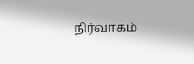நிர்வாகம்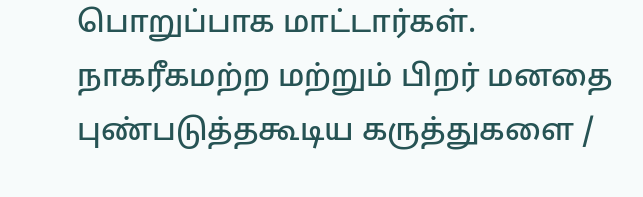பொறுப்பாக மாட்டார்கள். நாகரீகமற்ற மற்றும் பிறர் மனதை புண்படுத்தகூடிய கருத்துகளை /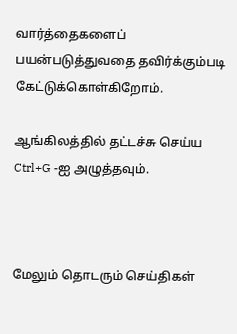வார்த்தைகளைப் பயன்படுத்துவதை தவிர்க்கும்படி கேட்டுக்கொள்கிறோம்.

ஆங்கிலத்தில் தட்டச்சு செய்ய Ctrl+G -ஐ அழுத்தவும்.



மேலும் தொடரும் செய்திகள்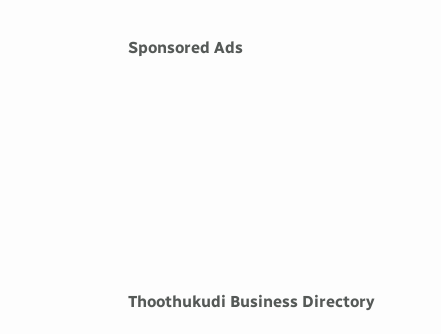Sponsored Ads









Thoothukudi Business Directory